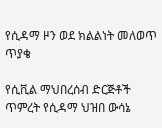የሲዳማ ዞን ወደ ክልልነት መለወጥ ጥያቄ

የሲቪል ማህበረሰብ ድርጅቶች ጥምረት የሲዳማ ህዝበ ውሳኔ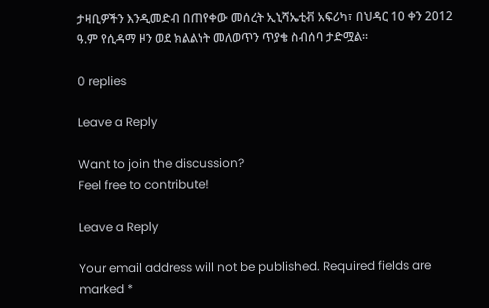ታዛቢዎችን እንዲመድብ በጠየቀው መሰረት ኢኒሻኤቲቭ አፍሪካ፣ በህዳር 10 ቀን 2012 ዓ.ም የሲዳማ ዞን ወደ ክልልነት መለወጥን ጥያቄ ስብሰባ ታድሟል።

0 replies

Leave a Reply

Want to join the discussion?
Feel free to contribute!

Leave a Reply

Your email address will not be published. Required fields are marked *